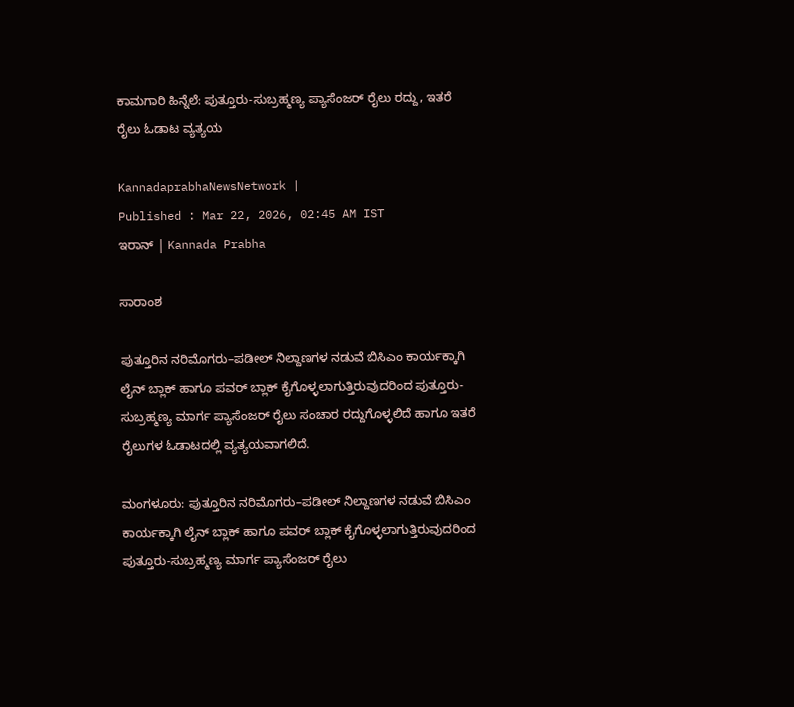ಕಾಮಗಾರಿ ಹಿನ್ನೆಲೆ: ಪುತ್ತೂರು-ಸುಬ್ರಹ್ಮಣ್ಯ ಪ್ಯಾಸೆಂಜರ್‌ ರೈಲು ರದ್ದು, ಇತರೆ ರೈಲು ಓಡಾಟ ವ್ಯತ್ಯಯ

KannadaprabhaNewsNetwork |
Published : Mar 22, 2026, 02:45 AM IST
ಇರಾನ್ | Kannada Prabha

ಸಾರಾಂಶ

ಪುತ್ತೂರಿನ ನರಿಮೊಗರು–ಪಡೀಲ್ ನಿಲ್ದಾಣಗಳ ನಡುವೆ ಬಿಸಿಎಂ ಕಾರ್ಯಕ್ಕಾಗಿ ಲೈನ್ ಬ್ಲಾಕ್ ಹಾಗೂ ಪವರ್ ಬ್ಲಾಕ್ ಕೈಗೊಳ್ಳಲಾಗುತ್ತಿರುವುದರಿಂದ ಪುತ್ತೂರು-ಸುಬ್ರಹ್ಮಣ್ಯ ಮಾರ್ಗ ಪ್ಯಾಸೆಂಜರ್‌ ರೈಲು ಸಂಚಾರ ರದ್ದುಗೊಳ್ಳಲಿದೆ ಹಾಗೂ ಇತರೆ ರೈಲುಗಳ ಓಡಾಟದಲ್ಲಿ ವ್ಯತ್ಯಯವಾಗಲಿದೆ.

ಮಂಗಳೂರು: ಪುತ್ತೂರಿನ ನರಿಮೊಗರು–ಪಡೀಲ್ ನಿಲ್ದಾಣಗಳ ನಡುವೆ ಬಿಸಿಎಂ ಕಾರ್ಯಕ್ಕಾಗಿ ಲೈನ್ ಬ್ಲಾಕ್ ಹಾಗೂ ಪವರ್ ಬ್ಲಾಕ್ ಕೈಗೊಳ್ಳಲಾಗುತ್ತಿರುವುದರಿಂದ ಪುತ್ತೂರು-ಸುಬ್ರಹ್ಮಣ್ಯ ಮಾರ್ಗ ಪ್ಯಾಸೆಂಜರ್‌ ರೈಲು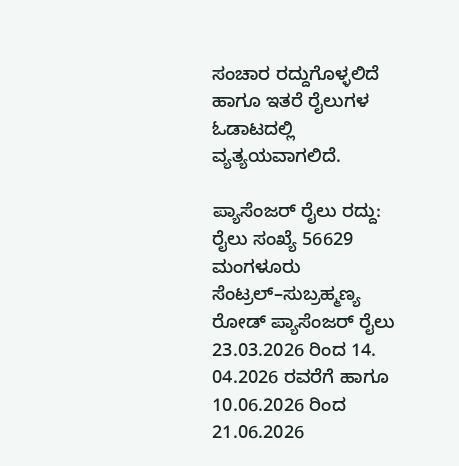ಸಂಚಾರ ರದ್ದುಗೊಳ್ಳಲಿದೆ ಹಾಗೂ ಇತರೆ ರೈಲುಗಳ ಓಡಾಟದಲ್ಲಿ ವ್ಯತ್ಯಯವಾಗಲಿದೆ.

ಪ್ಯಾಸೆಂಜರ್‌ ರೈಲು ರದ್ದು: ರೈಲು ಸಂಖ್ಯೆ 56629 ಮಂಗಳೂರು ಸೆಂಟ್ರಲ್–ಸುಬ್ರಹ್ಮಣ್ಯ ರೋಡ್ ಪ್ಯಾಸೆಂಜರ್ ರೈಲು 23.03.2026 ರಿಂದ 14. 04.2026 ರವರೆಗೆ ಹಾಗೂ 10.06.2026 ರಿಂದ 21.06.2026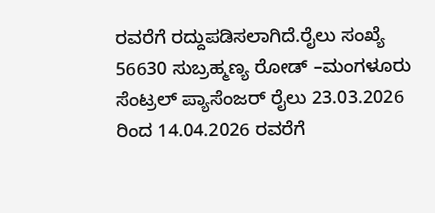ರವರೆಗೆ ರದ್ದುಪಡಿಸಲಾಗಿದೆ.ರೈಲು ಸಂಖ್ಯೆ 56630 ಸುಬ್ರಹ್ಮಣ್ಯ ರೋಡ್ –ಮಂಗಳೂರು ಸೆಂಟ್ರಲ್ ಪ್ಯಾಸೆಂಜರ್ ರೈಲು 23.03.2026 ರಿಂದ 14.04.2026 ರವರೆಗೆ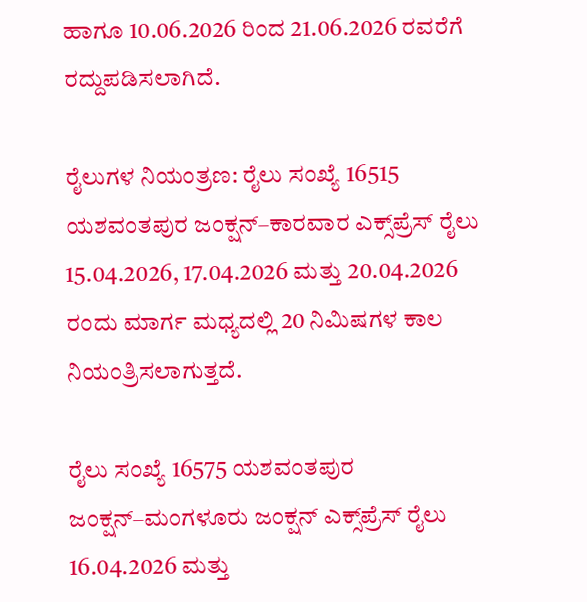ಹಾಗೂ 10.06.2026 ರಿಂದ 21.06.2026 ರವರೆಗೆ ರದ್ದುಪಡಿಸಲಾಗಿದೆ.

ರೈಲುಗಳ ನಿಯಂತ್ರಣ: ರೈಲು ಸಂಖ್ಯೆ 16515 ಯಶವಂತಪುರ ಜಂಕ್ಷನ್–ಕಾರವಾರ ಎಕ್ಸ್‌ಪ್ರೆಸ್ ರೈಲು 15.04.2026, 17.04.2026 ಮತ್ತು 20.04.2026 ರಂದು ಮಾರ್ಗ ಮಧ್ಯದಲ್ಲಿ 20 ನಿಮಿಷಗಳ ಕಾಲ ನಿಯಂತ್ರಿಸಲಾಗುತ್ತದೆ.

ರೈಲು ಸಂಖ್ಯೆ 16575 ಯಶವಂತಪುರ ಜಂಕ್ಷನ್–ಮಂಗಳೂರು ಜಂಕ್ಷನ್ ಎಕ್ಸ್‌ಪ್ರೆಸ್ ರೈಲು 16.04.2026 ಮತ್ತು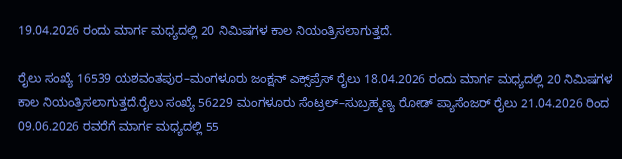19.04.2026 ರಂದು ಮಾರ್ಗ ಮಧ್ಯದಲ್ಲಿ 20 ನಿಮಿಷಗಳ ಕಾಲ ನಿಯಂತ್ರಿಸಲಾಗುತ್ತದೆ.

ರೈಲು ಸಂಖ್ಯೆ 16539 ಯಶವಂತಪುರ–ಮಂಗಳೂರು ಜಂಕ್ಷನ್ ಎಕ್ಸ್‌ಪ್ರೆಸ್ ರೈಲು 18.04.2026 ರಂದು ಮಾರ್ಗ ಮಧ್ಯದಲ್ಲಿ 20 ನಿಮಿಷಗಳ ಕಾಲ ನಿಯಂತ್ರಿಸಲಾಗುತ್ತದೆ.ರೈಲು ಸಂಖ್ಯೆ 56229 ಮಂಗಳೂರು ಸೆಂಟ್ರಲ್–ಸುಬ್ರಹ್ಮಣ್ಯ ರೋಡ್ ಪ್ಯಾಸೆಂಜರ್ ರೈಲು 21.04.2026 ರಿಂದ 09.06.2026 ರವರೆಗೆ ಮಾರ್ಗ ಮಧ್ಯದಲ್ಲಿ 55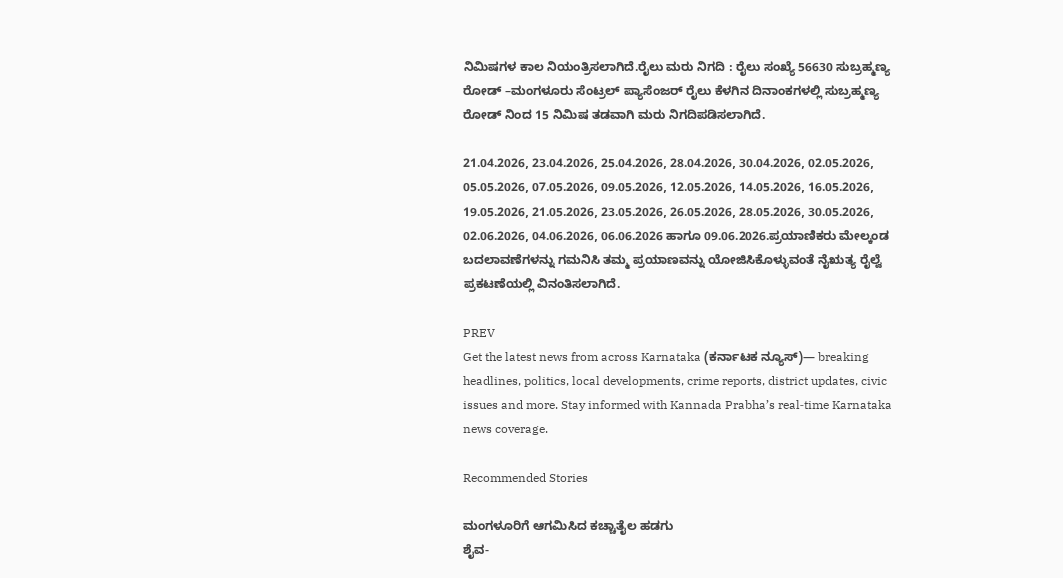ನಿಮಿಷಗಳ ಕಾಲ ನಿಯಂತ್ರಿಸಲಾಗಿದೆ.ರೈಲು ಮರು ನಿಗದಿ : ರೈಲು ಸಂಖ್ಯೆ 56630 ಸುಬ್ರಹ್ಮಣ್ಯ ರೋಡ್ –ಮಂಗಳೂರು ಸೆಂಟ್ರಲ್ ಪ್ಯಾಸೆಂಜರ್ ರೈಲು ಕೆಳಗಿನ ದಿನಾಂಕಗಳಲ್ಲಿ ಸುಬ್ರಹ್ಮಣ್ಯ ರೋಡ್ ನಿಂದ 15 ನಿಮಿಷ ತಡವಾಗಿ ಮರು ನಿಗದಿಪಡಿಸಲಾಗಿದೆ.

21.04.2026, 23.04.2026, 25.04.2026, 28.04.2026, 30.04.2026, 02.05.2026, 05.05.2026, 07.05.2026, 09.05.2026, 12.05.2026, 14.05.2026, 16.05.2026, 19.05.2026, 21.05.2026, 23.05.2026, 26.05.2026, 28.05.2026, 30.05.2026, 02.06.2026, 04.06.2026, 06.06.2026 ಹಾಗೂ 09.06.2026.ಪ್ರಯಾಣಿಕರು ಮೇಲ್ಕಂಡ ಬದಲಾವಣೆಗಳನ್ನು ಗಮನಿಸಿ ತಮ್ಮ ಪ್ರಯಾಣವನ್ನು ಯೋಜಿಸಿಕೊಳ್ಳುವಂತೆ ನೈಋತ್ಯ ರೈಲ್ವೆ ಪ್ರಕಟಣೆಯಲ್ಲಿ ವಿನಂತಿಸಲಾಗಿದೆ.

PREV
Get the latest news from across Karnataka (ಕರ್ನಾಟಕ ನ್ಯೂಸ್)— breaking headlines, politics, local developments, crime reports, district updates, civic issues and more. Stay informed with Kannada Prabha’s real‑time Karnataka news coverage.

Recommended Stories

ಮಂಗಳೂರಿಗೆ ಆಗಮಿಸಿದ ಕಚ್ಚಾತೈಲ ಹಡಗು
ಶೈವ-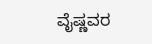ವೈಷ್ಣವರ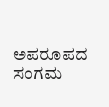ಅಪರೂಪದ ಸಂಗಮ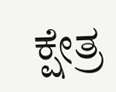ಕ್ಷೇತ್ರ